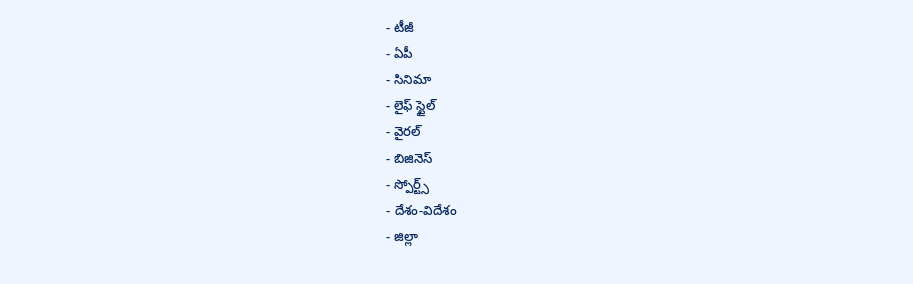- టీజీ
- ఏపీ
- సినిమా
- లైఫ్ స్టైల్
- వైరల్
- బిజినెస్
- స్పోర్ట్స్
- దేశం-విదేశం
- జిల్లా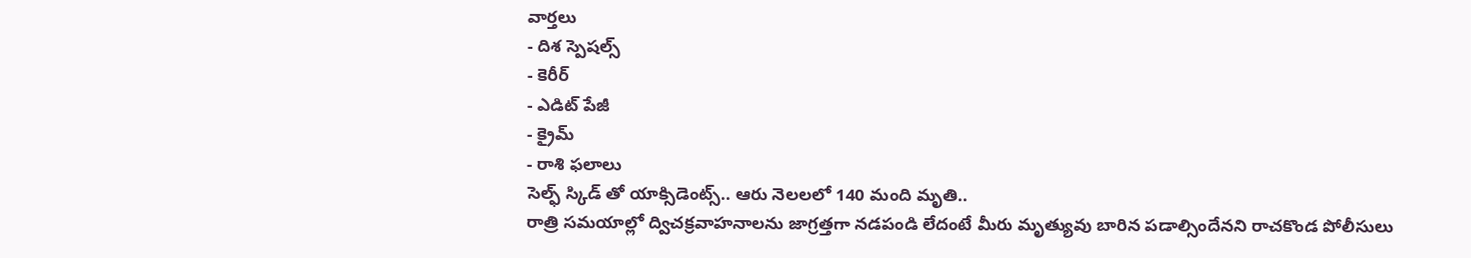వార్తలు
- దిశ స్పెషల్స్
- కెరీర్
- ఎడిట్ పేజీ
- క్రైమ్
- రాశి ఫలాలు
సెల్ఫ్ స్కిడ్ తో యాక్సిడెంట్స్.. ఆరు నెలలలో 140 మంది మృతి..
రాత్రి సమయాల్లో ద్విచక్రవాహనాలను జాగ్రత్తగా నడపండి లేదంటే మీరు మృత్యువు బారిన పడాల్సిందేనని రాచకొండ పోలీసులు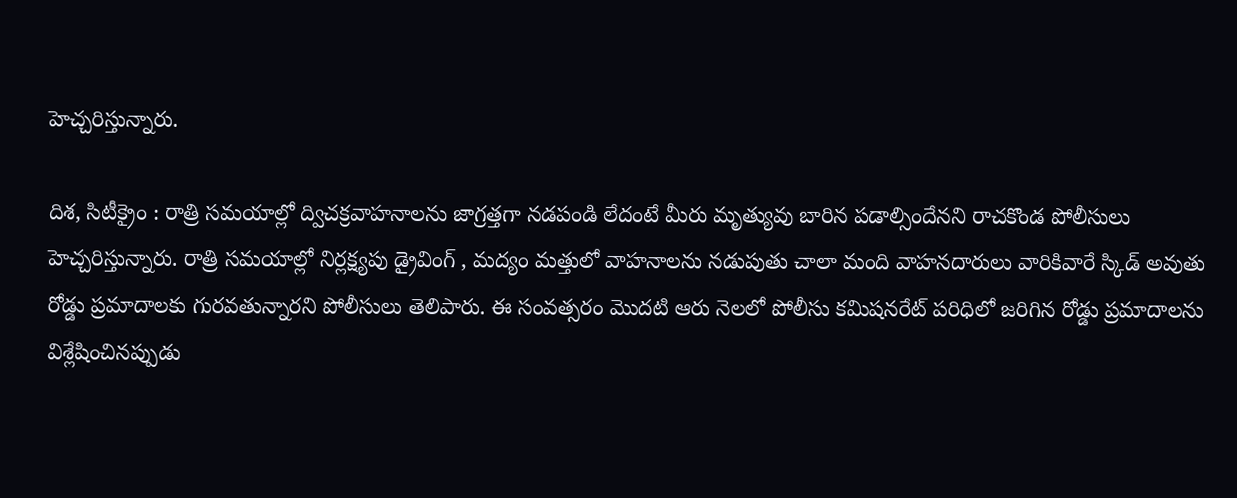హెచ్చరిస్తున్నారు.

దిశ, సిటీక్రైం : రాత్రి సమయాల్లో ద్విచక్రవాహనాలను జాగ్రత్తగా నడపండి లేదంటే మీరు మృత్యువు బారిన పడాల్సిందేనని రాచకొండ పోలీసులు హెచ్చరిస్తున్నారు. రాత్రి సమయాల్లో నిర్లక్ష్యపు డ్రైవింగ్ , మద్యం మత్తులో వాహనాలను నడుపుతు చాలా మంది వాహనదారులు వారికివారే స్కిడ్ అవుతు రోడ్డు ప్రమాదాలకు గురవతున్నారని పోలీసులు తెలిపారు. ఈ సంవత్సరం మొదటి ఆరు నెలలో పోలీసు కమిషనరేట్ పరిధిలో జరిగిన రోడ్డు ప్రమాదాలను విశ్లేషించినప్పుడు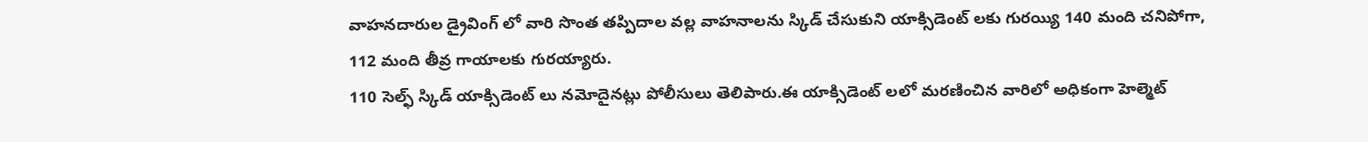వాహనదారుల డ్రైవింగ్ లో వారి సొంత తప్పిదాల వల్ల వాహనాలను స్కిడ్ చేసుకుని యాక్సిడెంట్ లకు గురయ్యి 140 మంది చనిపోగా, 112 మంది తీవ్ర గాయాలకు గురయ్యారు.
110 సెల్ఫ్ స్కిడ్ యాక్సిడెంట్ లు నమోదైనట్లు పోలీసులు తెలిపారు.ఈ యాక్సిడెంట్ లలో మరణించిన వారిలో అధికంగా హెల్మెట్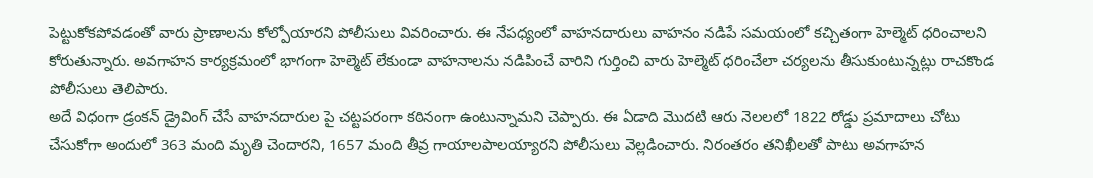పెట్టుకోకపోవడంతో వారు ప్రాణాలను కోల్పోయారని పోలీసులు వివరించారు. ఈ నేపధ్యంలో వాహనదారులు వాహనం నడిపే సమయంలో కచ్చితంగా హెల్మెట్ ధరించాలని కోరుతున్నారు. అవగాహన కార్యక్రమంలో భాగంగా హెల్మెట్ లేకుండా వాహనాలను నడిపించే వారిని గుర్తించి వారు హెల్మెట్ ధరించేలా చర్యలను తీసుకుంటున్నట్లు రాచకొండ పోలీసులు తెలిపారు.
అదే విధంగా డ్రంకన్ డ్రైవింగ్ చేసే వాహనదారుల పై చట్టపరంగా కఠినంగా ఉంటున్నామని చెప్పారు. ఈ ఏడాది మొదటి ఆరు నెలలలో 1822 రోడ్డు ప్రమాదాలు చోటు చేసుకోగా అందులో 363 మంది మృతి చెందారని, 1657 మంది తీవ్ర గాయాలపాలయ్యారని పోలీసులు వెల్లడించారు. నిరంతరం తనిఖీలతో పాటు అవగాహన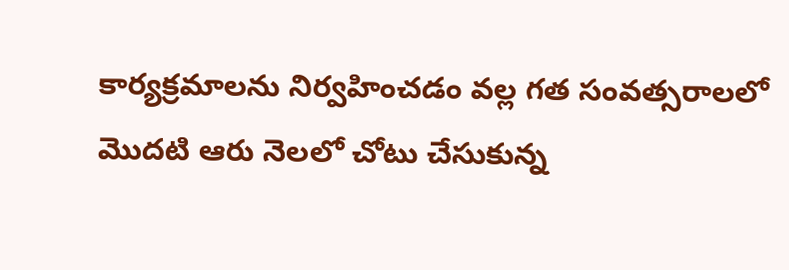కార్యక్రమాలను నిర్వహించడం వల్ల గత సంవత్సరాలలో మొదటి ఆరు నెలలో చోటు చేసుకున్న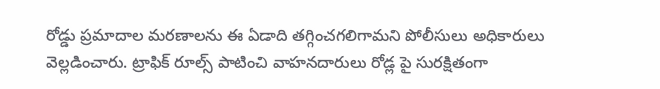రోడ్డు ప్రమాదాల మరణాలను ఈ ఏడాది తగ్గించగలిగామని పోలీసులు అధికారులు వెల్లడించారు. ట్రాఫిక్ రూల్స్ పాటించి వాహనదారులు రోడ్ల పై సురక్షితంగా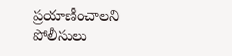ప్రయాణీంచాలని పోలీసులు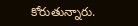కోరుతున్నారు.